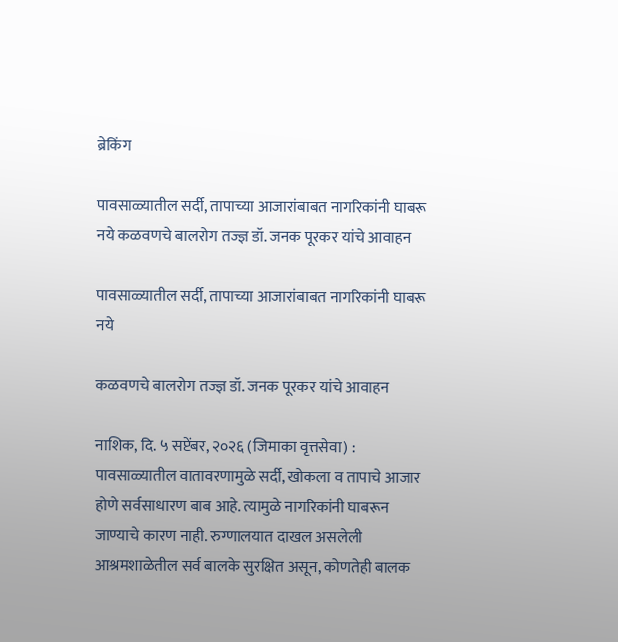ब्रेकिंग

पावसाळ्यातील सर्दी, तापाच्या आजारांबाबत नागरिकांनी घाबरू नये कळवणचे बालरोग तज्ज्ञ डॉ. जनक पूरकर यांचे आवाहन

पावसाळ्यातील सर्दी, तापाच्या आजारांबाबत नागरिकांनी घाबरू नये

कळवणचे बालरोग तज्ज्ञ डॉ. जनक पूरकर यांचे आवाहन

नाशिक, दि. ५ सप्टेंबर, २०२६ (जिमाका वृत्तसेवा) : पावसाळ्यातील वातावरणामुळे सर्दी, खोकला व तापाचे आजार होणे सर्वसाधारण बाब आहे. त्यामुळे नागरिकांनी घाबरून जाण्याचे कारण नाही. रुग्णालयात दाखल असलेली आश्रमशाळेतील सर्व बालके सुरक्षित असून, कोणतेही बालक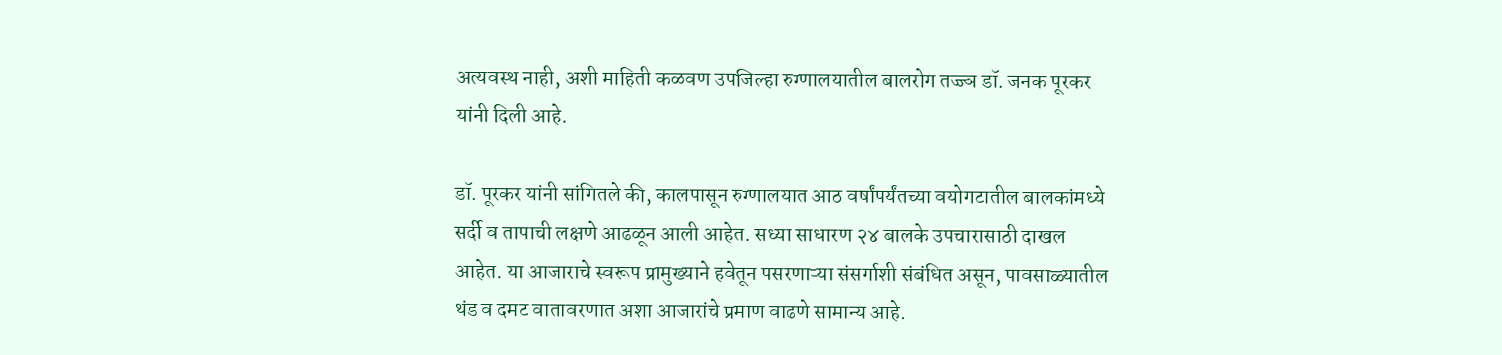अत्यवस्थ नाही, अशी माहिती कळवण उपजिल्हा रुग्णालयातील बालरोग तज्ज्ञ डॉ. जनक पूरकर यांनी दिली आहे.

डॉ. पूरकर यांनी सांगितले की, कालपासून रुग्णालयात आठ वर्षांपर्यंतच्या वयोगटातील बालकांमध्ये सर्दी व तापाची लक्षणे आढळून आली आहेत. सध्या साधारण २४ बालके उपचारासाठी दाखल आहेत. या आजाराचे स्वरूप प्रामुख्याने हवेतून पसरणाऱ्या संसर्गाशी संबंधित असून, पावसाळ्यातील थंड व दमट वातावरणात अशा आजारांचे प्रमाण वाढणे सामान्य आहे.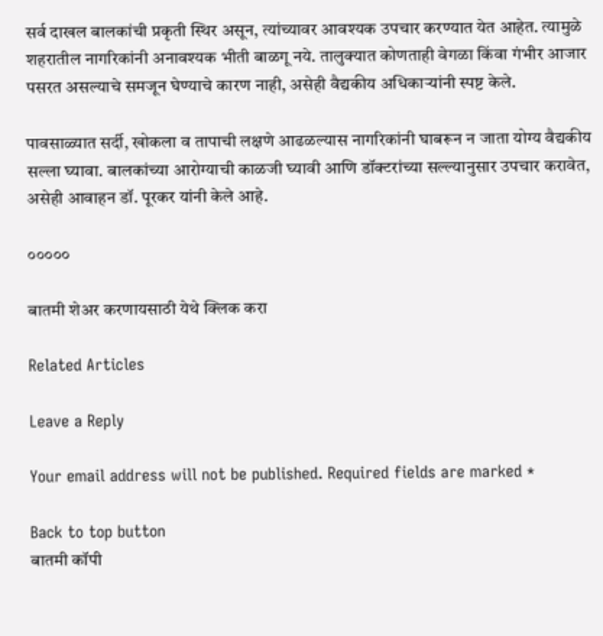सर्व दाखल बालकांची प्रकृती स्थिर असून, त्यांच्यावर आवश्यक उपचार करण्यात येत आहेत. त्यामुळे शहरातील नागरिकांनी अनावश्यक भीती बाळगू नये. तालुक्यात कोणताही वेगळा किंवा गंभीर आजार पसरत असल्याचे समजून घेण्याचे कारण नाही, असेही वैद्यकीय अधिकाऱ्यांनी स्पष्ट केले.

पावसाळ्यात सर्दी, खोकला व तापाची लक्षणे आढळल्यास नागरिकांनी घाबरून न जाता योग्य वैद्यकीय सल्ला घ्यावा. बालकांच्या आरोग्याची काळजी घ्यावी आणि डॉक्टरांच्या सल्ल्यानुसार उपचार करावेत, असेही आवाहन डॉ. पूरकर यांनी केले आहे.

०००००

बातमी शेअर करणायसाठी येथे क्लिक करा

Related Articles

Leave a Reply

Your email address will not be published. Required fields are marked *

Back to top button
बातमी कॉपी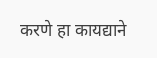करणे हा कायद्याने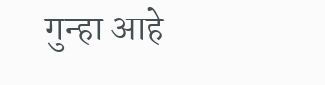गुन्हा आहे